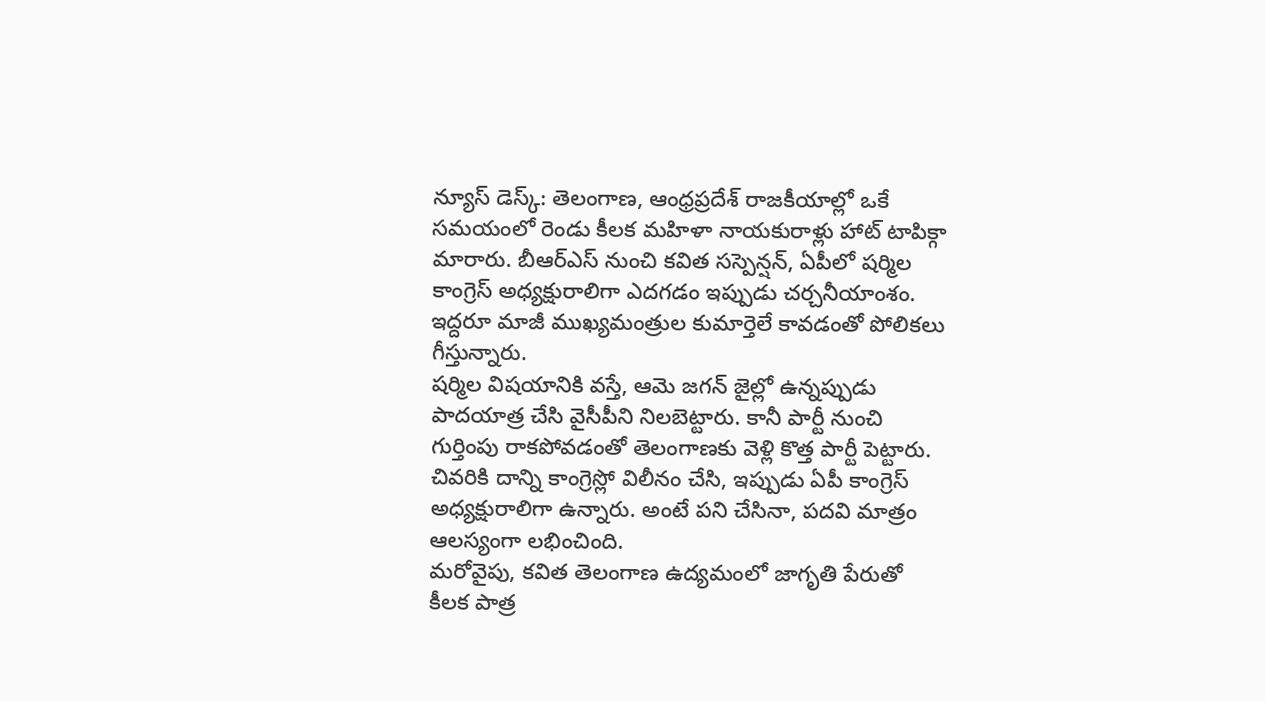న్యూస్ డెస్క్: తెలంగాణ, ఆంధ్రప్రదేశ్ రాజకీయాల్లో ఒకే సమయంలో రెండు కీలక మహిళా నాయకురాళ్లు హాట్ టాపిక్గా మారారు. బీఆర్ఎస్ నుంచి కవిత సస్పెన్షన్, ఏపీలో షర్మిల కాంగ్రెస్ అధ్యక్షురాలిగా ఎదగడం ఇప్పుడు చర్చనీయాంశం. ఇద్దరూ మాజీ ముఖ్యమంత్రుల కుమార్తెలే కావడంతో పోలికలు గీస్తున్నారు.
షర్మిల విషయానికి వస్తే, ఆమె జగన్ జైల్లో ఉన్నప్పుడు పాదయాత్ర చేసి వైసీపీని నిలబెట్టారు. కానీ పార్టీ నుంచి గుర్తింపు రాకపోవడంతో తెలంగాణకు వెళ్లి కొత్త పార్టీ పెట్టారు. చివరికి దాన్ని కాంగ్రెస్లో విలీనం చేసి, ఇప్పుడు ఏపీ కాంగ్రెస్ అధ్యక్షురాలిగా ఉన్నారు. అంటే పని చేసినా, పదవి మాత్రం ఆలస్యంగా లభించింది.
మరోవైపు, కవిత తెలంగాణ ఉద్యమంలో జాగృతి పేరుతో కీలక పాత్ర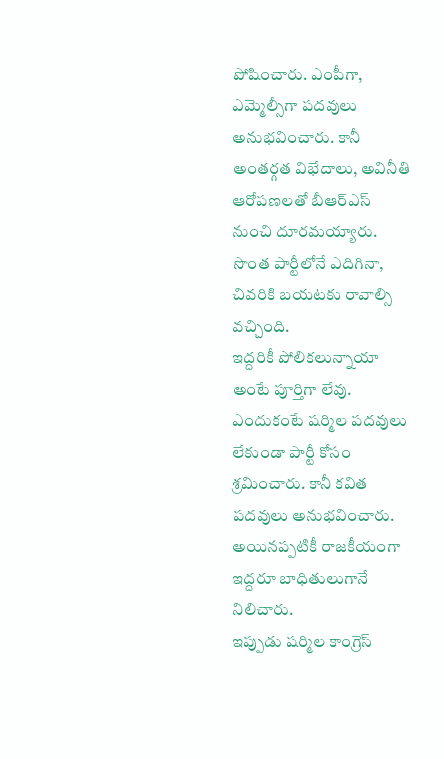పోషించారు. ఎంపీగా, ఎమ్మెల్సీగా పదవులు అనుభవించారు. కానీ అంతర్గత విభేదాలు, అవినీతి ఆరోపణలతో బీఆర్ఎస్ నుంచి దూరమయ్యారు. సొంత పార్టీలోనే ఎదిగినా, చివరికి బయటకు రావాల్సి వచ్చింది.
ఇద్దరికీ పోలికలున్నాయా అంటే పూర్తిగా లేవు. ఎందుకంటే షర్మిల పదవులు లేకుండా పార్టీ కోసం శ్రమించారు. కానీ కవిత పదవులు అనుభవించారు. అయినప్పటికీ రాజకీయంగా ఇద్దరూ బాధితులుగానే నిలిచారు.
ఇప్పుడు షర్మిల కాంగ్రెస్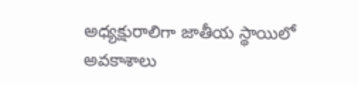అధ్యక్షురాలిగా జాతీయ స్థాయిలో అవకాశాలు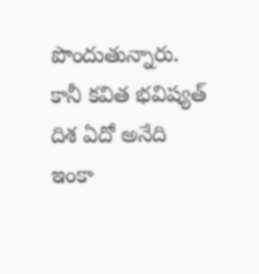పొందుతున్నారు. కానీ కవిత భవిష్యత్ దిశ ఏదో అనేది ఇంకా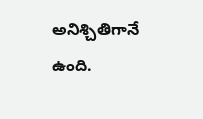అనిశ్చితిగానే ఉంది.